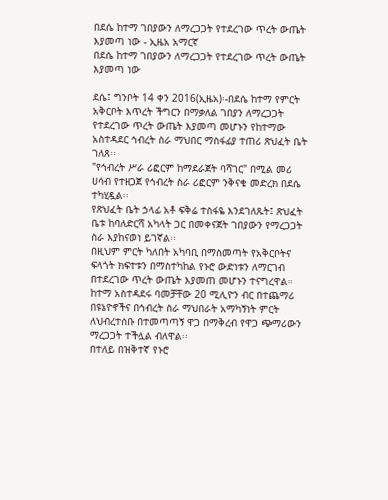በደሴ ከተማ ገበያውን ለማረጋጋት የተደረገው ጥረት ውጤት እያመጣ ነው - ኢዜአ አማርኛ
በደሴ ከተማ ገበያውን ለማረጋጋት የተደረገው ጥረት ውጤት እያመጣ ነው

ደሴ፤ ግንቦት 14 ቀን 2016(ኢዜአ)፡-በደሴ ከተማ የምርት አቅርቦት እጥረት ችግርን በማቃለል ገበያን ለማረጋጋት የተደረገው ጥረት ውጤት እያመጣ መሆኑን የከተማው አስተዳደር ኅብረት ስራ ማህበር ማስፋፊያ ተጠሪ ጽህፈት ቤት ገለጸ፡፡
"የኅብረት ሥራ ሪፎርም ከማደራጀት ባሻገር" በሚል መሪ ሀሳብ የተዘጋጀ የኅብረት ስራ ሪፎርም ንቅናቄ መድረክ በደሴ ተካሂዷል፡፡
የጽህፈት ቤት ኃላፊ አቶ ፍቅሬ ተስፋዬ እንደገለጹት፤ ጽህፈት ቤቱ ከባለድርሻ አካላት ጋር በመቀናጀት ገበያውን የማረጋጋት ስራ እያከናወነ ይገኛል፡፡
በዚህም ምርት ካለበት አካባቢ በማስመጣት የአቅርቦትና ፍላጎት ክፍተቱን በማስተካከል የኑሮ ውድነቱን ለማርገብ በተደረገው ጥረት ውጤት እያመጠ መሆኑን ተናግረዋል።
ከተማ አስተዳደሩ ባመቻቸው 20 ሚሊዮን ብር በተጨማሪ በዩኔዮኖችና በኅብረት ስራ ማህበራት አማካኝነት ምርት ለህብረተሰቡ በተመጣጣኝ ዋጋ በማቅረብ የዋጋ ጭማሪውን ማረጋጋት ተችሏል ብለዋል፡፡
በተለይ በዝቅተኛ የኑሮ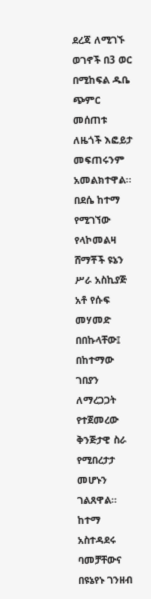ደረጃ ለሚገኙ ወገኖች በ3 ወር በሚከፍል ዱቤ ጭምር መሰጠቱ ለዜጎች እፎይታ መፍጠሩንም አመልክተዋል፡፡
በደሴ ከተማ የሚገኘው የላኮመልዛ ሸማቾች ዩኔን ሥራ አስኪያጅ አቶ የሱፍ መሃመድ በበኩላቸው፤ በከተማው ገበያን ለማረጋጋት የተጀመረው ቅንጅታዊ ስራ የሚበረታታ መሆኑን ገልጸዋል።
ከተማ አስተዳደሩ ባመቻቸውና በዩኔየኑ ገንዘብ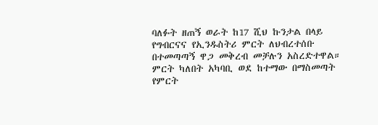ባለፉት ዘጠኝ ወራት ከ17 ሺህ ኩንታል በላይ የግብርናና የኢንዱስትሪ ምርት ለህብረተሰቡ በተመጣጣኝ ዋጋ መቅረብ መቻሉን አስረድተዋል።
ምርት ካለበት አካባቢ ወደ ከተማው በማስመጣት የምርት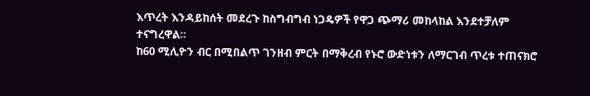እጥረት እንዳይከሰት መደረጉ ከስግብግብ ነጋዴዎች የዋጋ ጭማሪ መከላከል እንደተቻለም ተናግረዋል፡፡
ከ60 ሚሊዮን ብር በሚበልጥ ገንዘብ ምርት በማቅረብ የኑሮ ውድነቱን ለማርገብ ጥረቱ ተጠናክሮ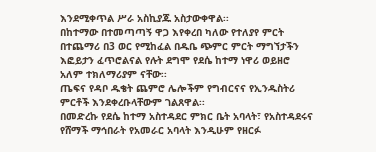እንደሚቀጥል ሥራ አስኪያጁ አስታውቀዋል፡፡
በከተማው በተመጣጣኝ ዋጋ እየቀረበ ካለው የተለያየ ምርት በተጨማሪ በ3 ወር የሚከፈል በዱቤ ጭምር ምርት ማግኘታችን እፎይታን ፈጥሮልናል የሉት ደግሞ የደሴ ከተማ ነዋሪ ወይዘሮ አለም ተክለማሪያም ናቸው፡፡
ጤፍና የዳቦ ዱቄት ጨምሮ ሌሎችም የግብርናና የኢንዱስትሪ ምርቶች እንደቀረቡላቸውም ገልጸዋል፡፡
በመድረኩ የደሴ ከተማ አስተዳደር ምክር ቤት አባላት፣ የአስተዳደሩና የሸማች ማኅበራት የአመራር አባላት እንዲሁም የዘርፉ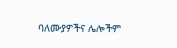ባለሙያዎችና ሌሎችም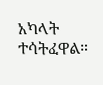አካላት ተሳትፈዋል።